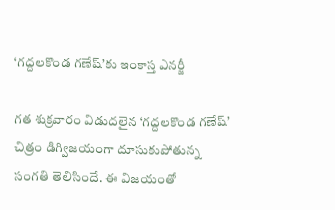‘గద్దలకొండ గణేష్’కు ఇంకాస్త ఎనర్జీ

గత శుక్రవారం విడుదలైన ‘గద్దలకొండ గణేష్’ చిత్రం డిగ్విజయంగా దూసుకుపోతున్న సంగతి తెలిసిందే. ఈ విజయంతో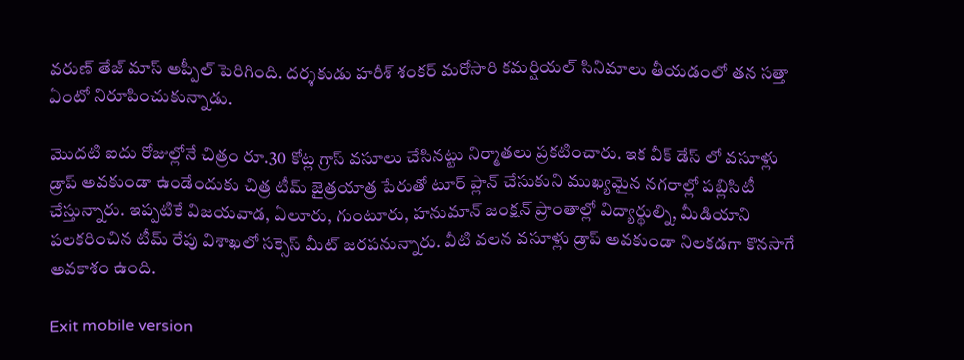వరుణ్ తేజ్ మాస్ అప్పీల్ పెరిగింది. దర్శకుడు హరీశ్ శంకర్ మరోసారి కమర్షియల్ సినిమాలు తీయడంలో తన సత్తా ఏంటో నిరూపించుకున్నాడు.

మొదటి ఐదు రోజుల్లోనే చిత్రం రూ.30 కోట్ల గ్రాస్ వసూలు చేసినట్టు నిర్మాతలు ప్రకటించారు. ఇక వీక్ డేస్ లో వసూళ్లు డ్రాప్ అవకుండా ఉండేందుకు చిత్ర టీమ్ జైత్రయాత్ర పేరుతో టూర్ ప్లాన్ చేసుకుని ముఖ్యమైన నగరాల్లో పబ్లిసిటీ చేస్తున్నారు. ఇప్పటికే విజయవాడ, ఏలూరు, గుంటూరు, హనుమాన్ జంక్షన్ ప్రాంతాల్లో విద్యార్థుల్ని, మీడియాని పలకరించిన టీమ్ రేపు విశాఖలో సక్సెస్ మీట్ జరపనున్నారు. వీటి వలన వసూళ్లు డ్రాప్ అవకుండా నిలకడగా కొనసాగే అవకాశం ఉంది.

Exit mobile version